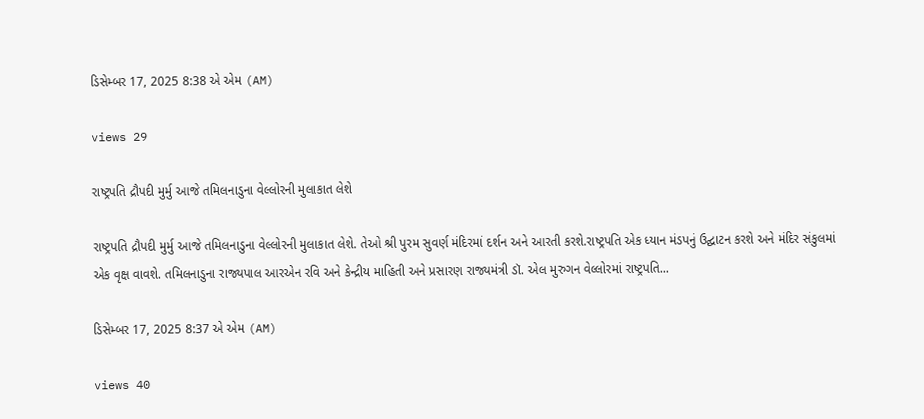ડિસેમ્બર 17, 2025 8:38 એ એમ (AM)

views 29

રાષ્ટ્રપતિ દ્રૌપદી મુર્મુ આજે તમિલનાડુના વેલ્લોરની મુલાકાત લેશે

રાષ્ટ્રપતિ દ્રૌપદી મુર્મુ આજે તમિલનાડુના વેલ્લોરની મુલાકાત લેશે. તેઓ શ્રી પુરમ સુવર્ણ મંદિરમાં દર્શન અને આરતી કરશે.રાષ્ટ્રપતિ એક ધ્યાન મંડપનું ઉદ્ઘાટન કરશે અને મંદિર સંકુલમાં એક વૃક્ષ વાવશે. તમિલનાડુના રાજ્યપાલ આરએન રવિ અને કેન્દ્રીય માહિતી અને પ્રસારણ રાજ્યમંત્રી ડૉ. એલ મુરુગન વેલ્લોરમાં રાષ્ટ્રપતિ...

ડિસેમ્બર 17, 2025 8:37 એ એમ (AM)

views 40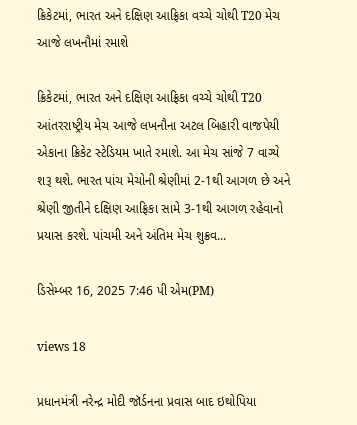ક્રિકેટમાં, ભારત અને દક્ષિણ આફ્રિકા વચ્ચે ચોથી T20 મેચ આજે લખનૌમાં રમાશે

ક્રિકેટમાં, ભારત અને દક્ષિણ આફ્રિકા વચ્ચે ચોથી T20 આંતરરાષ્ટ્રીય મેચ આજે લખનૌના અટલ બિહારી વાજપેયી એકાના ક્રિકેટ સ્ટેડિયમ ખાતે રમાશે. આ મેચ સાંજે 7 વાગ્યે શરૂ થશે. ભારત પાંચ મેચોની શ્રેણીમાં 2-1થી આગળ છે અને શ્રેણી જીતીને દક્ષિણ આફ્રિકા સામે 3-1થી આગળ રહેવાનો પ્રયાસ કરશે. પાંચમી અને અંતિમ મેચ શુક્રવ...

ડિસેમ્બર 16, 2025 7:46 પી એમ(PM)

views 18

પ્રધાનમંત્રી નરેન્દ્ર મોદી જૉર્ડનના પ્રવાસ બાદ ઇથોપિયા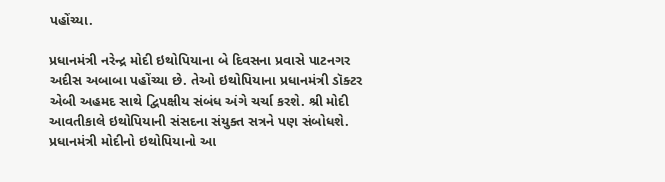પહોંચ્યા.

પ્રધાનમંત્રી નરેન્દ્ર મોદી ઇથોપિયાના બે દિવસના પ્રવાસે પાટનગર અદીસ અબાબા પહોંચ્યા છે. તેઓ ઇથોપિયાના પ્રધાનમંત્રી ડૉક્ટર એબી અહમદ સાથે દ્વિપક્ષીય સંબંધ અંગે ચર્ચા કરશે. શ્રી મોદી આવતીકાલે ઇથોપિયાની સંસદના સંયુક્ત સત્રને પણ સંબોધશે. પ્રધાનમંત્રી મોદીનો ઇથોપિયાનો આ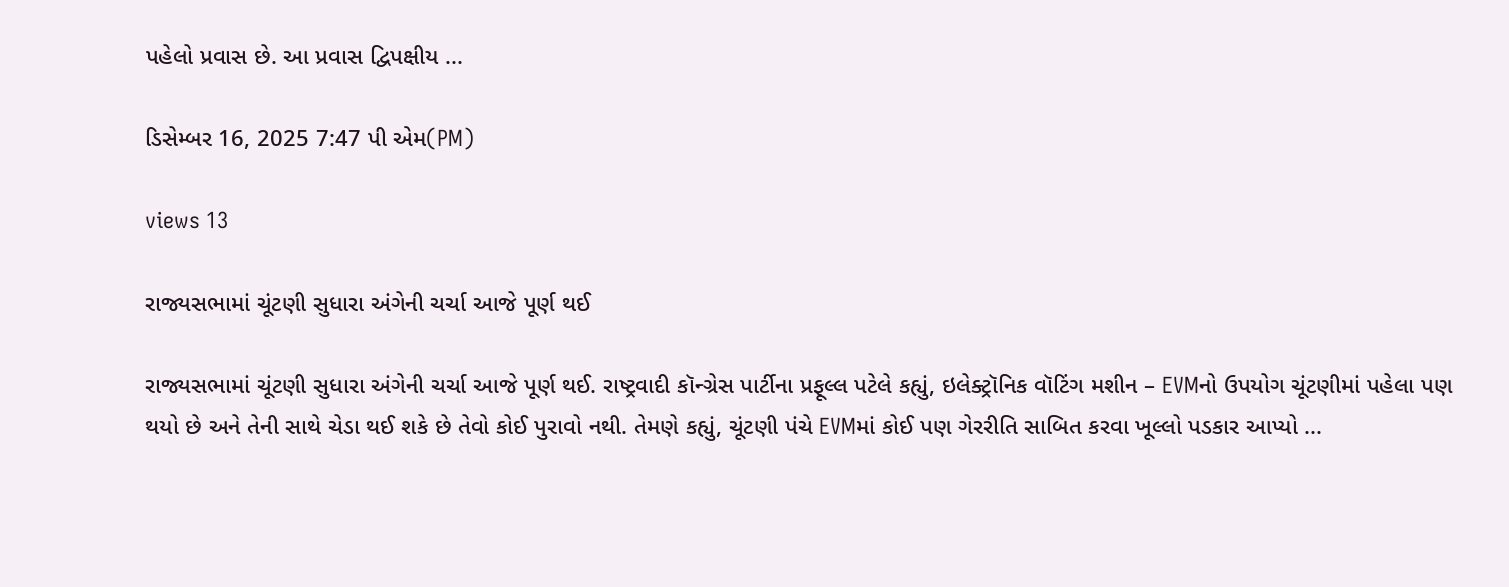પહેલો પ્રવાસ છે. આ પ્રવાસ દ્વિપક્ષીય ...

ડિસેમ્બર 16, 2025 7:47 પી એમ(PM)

views 13

રાજ્યસભામાં ચૂંટણી સુધારા અંગેની ચર્ચા આજે પૂર્ણ થઈ

રાજ્યસભામાં ચૂંટણી સુધારા અંગેની ચર્ચા આજે પૂર્ણ થઈ. રાષ્ટ્રવાદી કૉન્ગ્રેસ પાર્ટીના પ્રફૂલ્લ પટેલે કહ્યું, ઇલેક્ટ્રૉનિક વૉટિંગ મશીન – EVMનો ઉપયોગ ચૂંટણીમાં પહેલા પણ થયો છે અને તેની સાથે ચેડા થઈ શકે છે તેવો કોઈ પુરાવો નથી. તેમણે કહ્યું, ચૂંટણી પંચે EVMમાં કોઈ પણ ગેરરીતિ સાબિત કરવા ખૂલ્લો પડકાર આપ્યો ...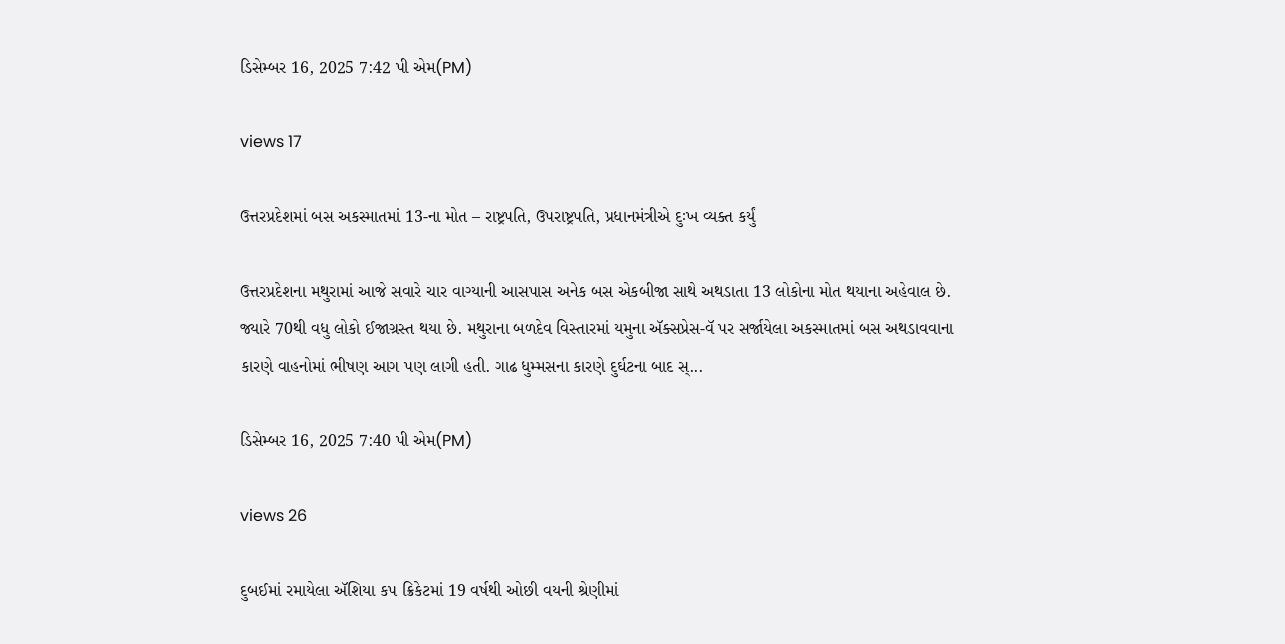ડિસેમ્બર 16, 2025 7:42 પી એમ(PM)

views 17

ઉત્તરપ્રદેશમાં બસ અકસ્માતમાં 13-ના મોત – રાષ્ટ્રપતિ, ઉપરાષ્ટ્રપતિ, પ્રધાનમંત્રીએ દુઃખ વ્યક્ત કર્યું

ઉત્તરપ્રદેશના મથુરામાં આજે સવારે ચાર વાગ્યાની આસપાસ અનેક બસ એકબીજા સાથે અથડાતા 13 લોકોના મોત થયાના અહેવાલ છે. જ્યારે 70થી વધુ લોકો ઈજાગ્રસ્ત થયા છે. મથુરાના બળદેવ વિસ્તારમાં યમુના ઍક્સપ્રેસ-વૅ પર સર્જાયેલા અકસ્માતમાં બસ અથડાવવાના કારણે વાહનોમાં ભીષણ આગ પણ લાગી હતી. ગાઢ ધુમ્મસના કારણે દુર્ઘટના બાદ સ્...

ડિસેમ્બર 16, 2025 7:40 પી એમ(PM)

views 26

દુબઈમાં રમાયેલા ઍશિયા કપ ક્રિકેટમાં 19 વર્ષથી ઓછી વયની શ્રેણીમાં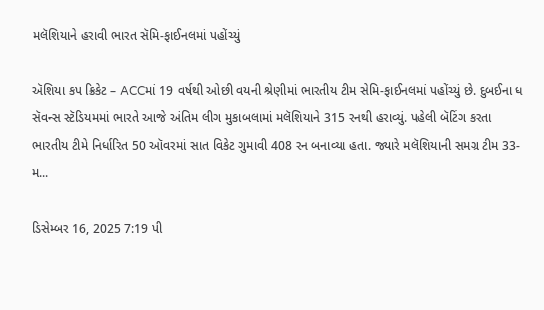મલૅશિયાને હરાવી ભારત સૅમિ-ફાઈનલમાં પહોંચ્યું

ઍશિયા કપ ક્રિકેટ – ACCમાં 19 વર્ષથી ઓછી વયની શ્રેણીમાં ભારતીય ટીમ સેમિ-ફાઈનલમાં પહોંચ્યું છે. દુબઈના ધ સૅવન્સ સ્ટૅડિયમમાં ભારતે આજે અંતિમ લીગ મુકાબલામાં મલૅશિયાને 315 રનથી હરાવ્યું. પહેલી બૅટિંગ કરતા ભારતીય ટીમે નિર્ધારિત 50 ઑવરમાં સાત વિકેટ ગુમાવી 408 રન બનાવ્યા હતા. જ્યારે મલૅશિયાની સમગ્ર ટીમ 33-મ...

ડિસેમ્બર 16, 2025 7:19 પી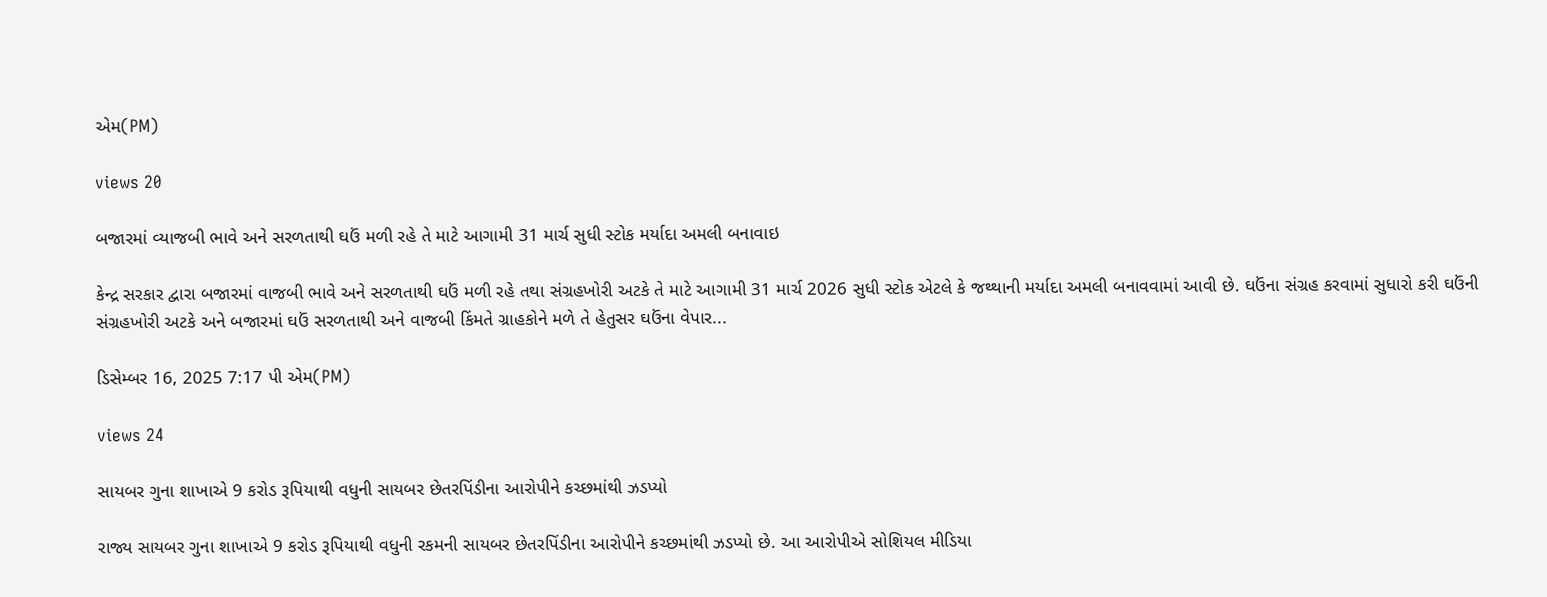એમ(PM)

views 20

બજારમાં વ્યાજબી ભાવે અને સરળતાથી ઘઉં મળી રહે તે માટે આગામી 31 માર્ચ સુધી સ્ટોક મર્યાદા અમલી બનાવાઇ

કેન્દ્ર સરકાર દ્વારા બજારમાં વાજબી ભાવે અને સરળતાથી ઘઉં મળી રહે તથા સંગ્રહખોરી અટકે તે માટે આગામી 31 માર્ચ 2026 સુધી સ્ટોક એટલે કે જથ્થાની મર્યાદા અમલી બનાવવામાં આવી છે. ઘઉંના સંગ્રહ કરવામાં સુધારો કરી ઘઉંની સંગ્રહખોરી અટકે અને બજારમાં ઘઉં સરળતાથી અને વાજબી કિંમતે ગ્રાહકોને મળે તે હેતુસર ઘઉંના વેપાર...

ડિસેમ્બર 16, 2025 7:17 પી એમ(PM)

views 24

સાયબર ગુના શાખાએ 9 કરોડ રૂપિયાથી વધુની સાયબર છેતરપિંડીના આરોપીને કચ્છમાંથી ઝડપ્યો

રાજ્ય સાયબર ગુના શાખાએ 9 કરોડ રૂપિયાથી વધુની રકમની સાયબર છેતરપિંડીના આરોપીને કચ્છમાંથી ઝડપ્યો છે. આ આરોપીએ સોશિયલ મીડિયા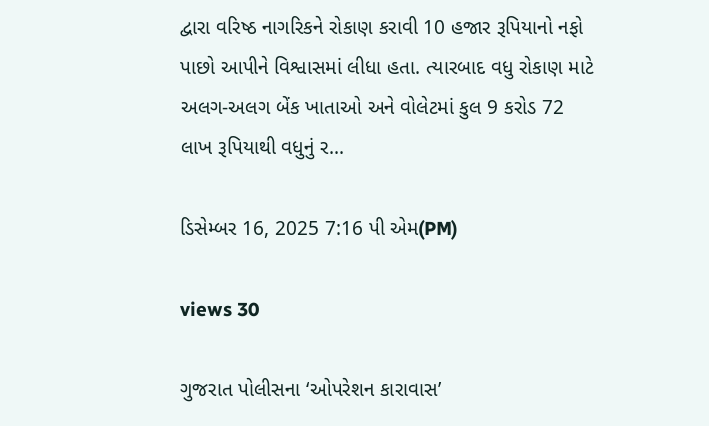દ્વારા વરિષ્ઠ નાગરિકને રોકાણ કરાવી 10 હજાર રૂપિયાનો નફો પાછો આપીને વિશ્વાસમાં લીધા હતા. ત્યારબાદ વધુ રોકાણ માટે અલગ-અલગ બેંક ખાતાઓ અને વોલેટમાં કુલ 9 કરોડ 72 લાખ રૂપિયાથી વધુનું ર...

ડિસેમ્બર 16, 2025 7:16 પી એમ(PM)

views 30

ગુજરાત પોલીસના ‘ઓપરેશન કારાવાસ’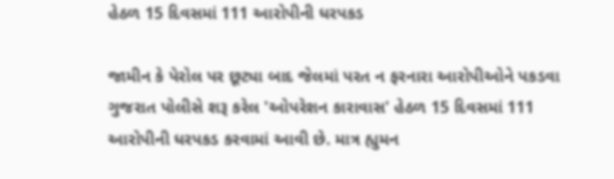હેઠળ 15 દિવસમાં 111 આરોપીની ધરપકડ

જામીન કે પેરોલ પર છૂટ્યા બાદ જેલમાં પરત ન ફરનારા આરોપીઓને પકડવા ગુજરાત પોલીસે શરૂ કરેલ 'ઓપરેશન કારાવાસ' હેઠળ 15 દિવસમાં 111 આરોપીની ધરપકડ કરવામાં આવી છે. માત્ર હ્યુમન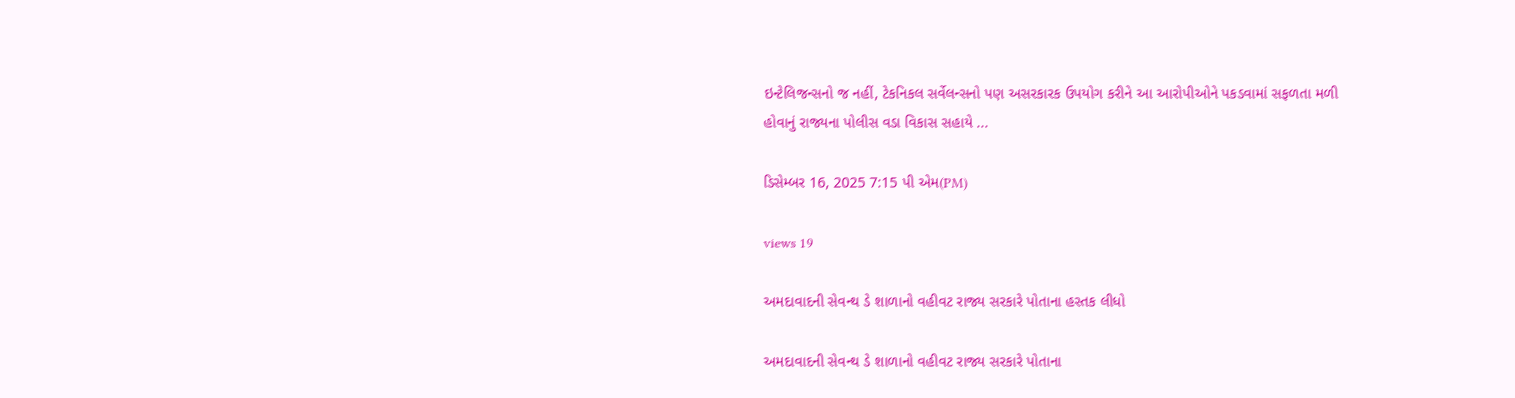ઇન્ટેલિજન્સનો જ નહીં, ટેકનિકલ સર્વેલન્સનો પણ અસરકારક ઉપયોગ કરીને આ આરોપીઓને પકડવામાં સફળતા મળી હોવાનું રાજ્યના પોલીસ વડા વિકાસ સહાયે ...

ડિસેમ્બર 16, 2025 7:15 પી એમ(PM)

views 19

અમદાવાદની સેવન્થ ડે શાળાનો વહીવટ રાજ્ય સરકારે પોતાના હસ્તક લીધો

અમદાવાદની સેવન્થ ડે શાળાનો વહીવટ રાજ્ય સરકારે પોતાના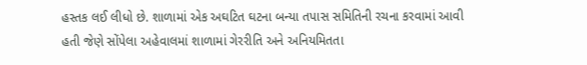હસ્તક લઈ લીધો છે. શાળામાં એક અઘટિત ઘટના બન્યા તપાસ સમિતિની રચના કરવામાં આવી હતી જેણે સોંપેલા અહેવાલમાં શાળામાં ગેરરીતિ અને અનિયમિતતા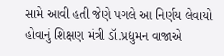સામે આવી હતી જેણે પગલે આ નિર્ણય લેવાયો હોવાનું શિક્ષણ મંત્રી ડૉ.પ્રદ્યુમન વાજાએ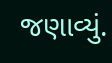જણાવ્યું.